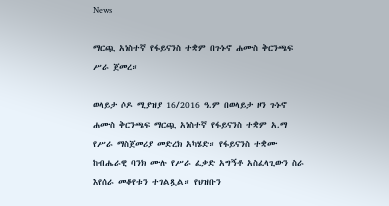News

ማርጯ አነስተኛ የፋይናንስ ተቋም በጉኑኖ ሐሙስ ቅርንጫፍ ሥራ ጀመረ።

ወላይታ ሶዶ ሚያዝያ 16/2016 ዓ.ም በወላይታ ዞን ጉኑኖ ሐሙስ ቅርንጫፍ ማርጯ አነስተኛ የፋይናንስ ተቋም አ.ማ የሥራ ማስጀመሪያ መድረክ አካሄድ። የፋይናንስ ተቋሙ ከብሔራዊ ባንክ ሙሉ የሥራ ፈቃድ አግኝቶ አስፈላጊውን ስራ እየሰራ መቆየቱን ተገልጿል። የህዝቡን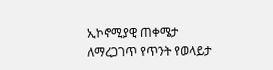ኢኮኖሚያዊ ጠቀሜታ ለማረጋገጥ የጥንት የወላይታ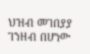ህዝብ መገበያያ ገንዘብ በሆነው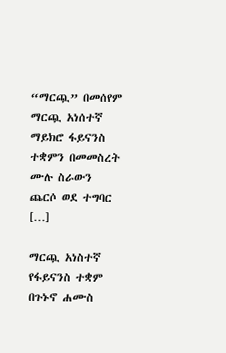“ማርጯ” በመሰየም ማርጯ አነሰተኛ ማይክሮ ፋይናንስ ተቋምን በመመስረት ሙሉ ስራውን ጨርሶ ወደ ተግባር […]

ማርጯ አነስተኛ የፋይናንስ ተቋም በጉኑኖ ሐሙስ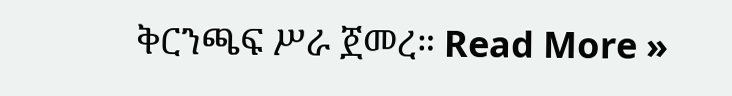ቅርንጫፍ ሥራ ጀመረ። Read More »